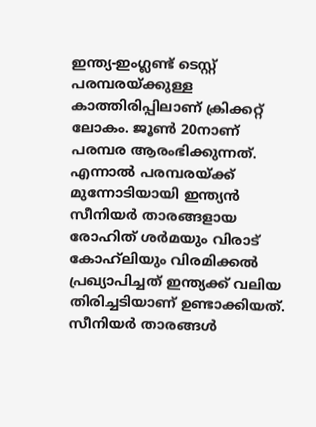ഇന്ത്യ-ഇംഗ്ലണ്ട് ടെസ്റ്റ് പരമ്പരയ്ക്കുള്ള കാത്തിരിപ്പിലാണ് ക്രിക്കറ്റ് ലോകം. ജൂണ്‍ 20നാണ് പരമ്പര ആരംഭിക്കുന്നത്. എന്നാല്‍ പരമ്പരയ്ക്ക് മുന്നോടിയായി ഇന്ത്യന്‍ സീനിയര്‍ താരങ്ങളായ രോഹിത് ശര്‍മയും വിരാട് കോഹ്‌ലിയും വിരമിക്കല്‍ പ്രഖ്യാപിച്ചത് ഇന്ത്യക്ക് വലിയ തിരിച്ചടിയാണ് ഉണ്ടാക്കിയത്. സീനിയര്‍ താരങ്ങള്‍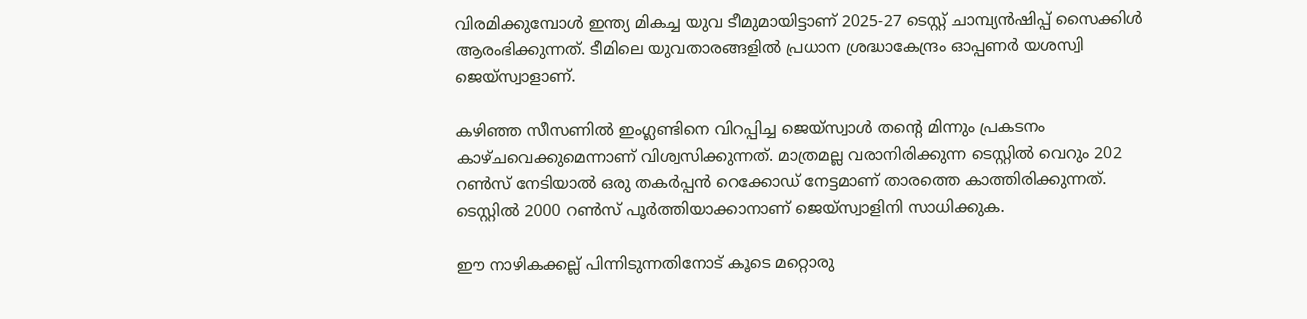വിരമിക്കുമ്പോള്‍ ഇന്ത്യ മികച്ച യുവ ടീമുമായിട്ടാണ് 2025-27 ടെസ്റ്റ് ചാമ്പ്യന്‍ഷിപ്പ് സൈക്കിള്‍ ആരംഭിക്കുന്നത്. ടീമിലെ യുവതാരങ്ങളില്‍ പ്രധാന ശ്രദ്ധാകേന്ദ്രം ഓപ്പണര്‍ യശസ്വി ജെയ്സ്വാളാണ്.

കഴിഞ്ഞ സീസണില്‍ ഇംഗ്ലണ്ടിനെ വിറപ്പിച്ച ജെയ്സ്വാള്‍ തന്റെ മിന്നും പ്രകടനം കാഴ്ചവെക്കുമെന്നാണ് വിശ്വസിക്കുന്നത്. മാത്രമല്ല വരാനിരിക്കുന്ന ടെസ്റ്റില്‍ വെറും 202 റണ്‍സ് നേടിയാല്‍ ഒരു തകര്‍പ്പന്‍ റെക്കോഡ് നേട്ടമാണ് താരത്തെ കാത്തിരിക്കുന്നത്. ടെസ്റ്റില്‍ 2000 റണ്‍സ് പൂര്‍ത്തിയാക്കാനാണ് ജെയ്സ്വാളിനി സാധിക്കുക.

ഈ നാഴികക്കല്ല് പിന്നിടുന്നതിനോട് കൂടെ മറ്റൊരു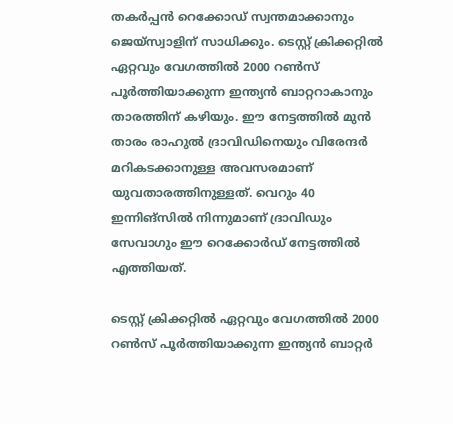തകര്‍പ്പന്‍ റെക്കോഡ് സ്വന്തമാക്കാനും ജെയ്സ്വാളിന് സാധിക്കും. ടെസ്റ്റ് ക്രിക്കറ്റില്‍ ഏറ്റവും വേഗത്തില്‍ 2000 റണ്‍സ് പൂര്‍ത്തിയാക്കുന്ന ഇന്ത്യന്‍ ബാറ്ററാകാനും താരത്തിന് കഴിയും. ഈ നേട്ടത്തില്‍ മുന്‍ താരം രാഹുല്‍ ദ്രാവിഡിനെയും വിരേന്ദര്‍ മറികടക്കാനുള്ള അവസരമാണ് യുവതാരത്തിനുള്ളത്. വെറും 40 ഇന്നിങ്സില്‍ നിന്നുമാണ് ദ്രാവിഡും സേവാഗും ഈ റെക്കോര്‍ഡ് നേട്ടത്തില്‍ എത്തിയത്.

ടെസ്റ്റ് ക്രിക്കറ്റില്‍ ഏറ്റവും വേഗത്തില്‍ 2000 റണ്‍സ് പൂര്‍ത്തിയാക്കുന്ന ഇന്ത്യന്‍ ബാറ്റര്‍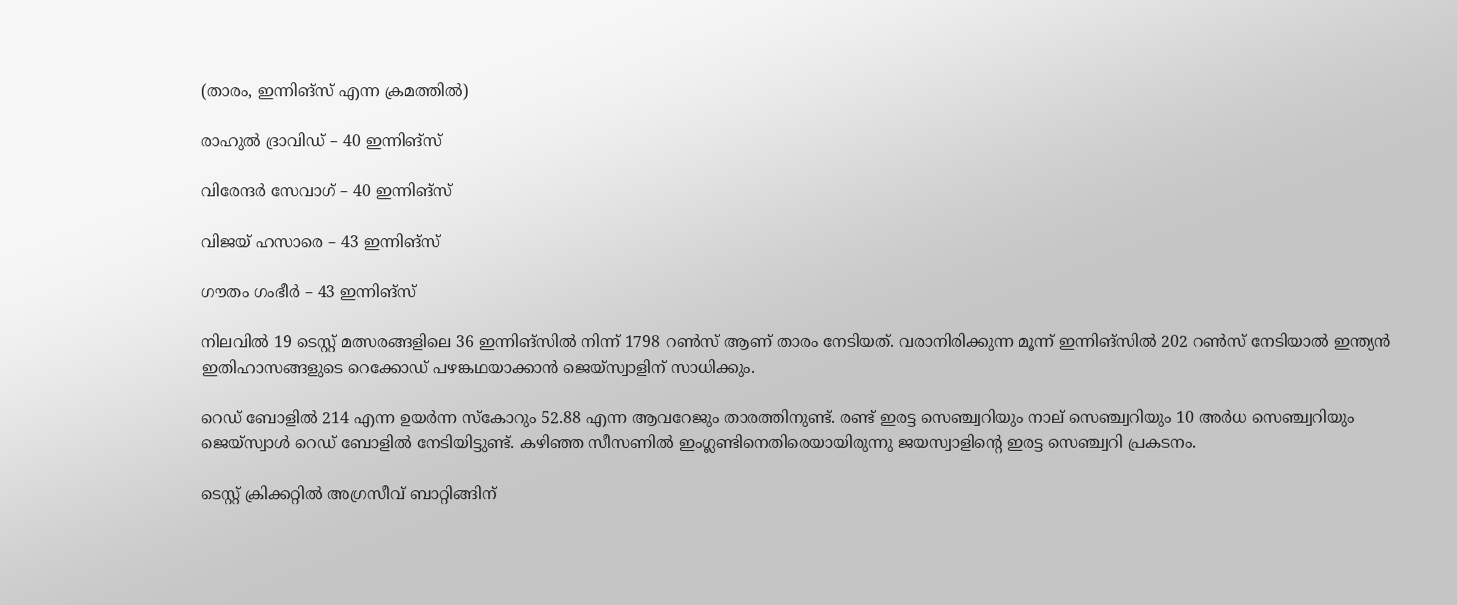(താരം, ഇന്നിങ്സ് എന്ന ക്രമത്തില്‍)

രാഹുല്‍ ദ്രാവിഡ് – 40 ഇന്നിങ്സ്

വിരേന്ദര്‍ സേവാഗ് – 40 ഇന്നിങ്സ്

വിജയ് ഹസാരെ – 43 ഇന്നിങ്സ്

ഗൗതം ഗംഭീര്‍ – 43 ഇന്നിങ്സ്

നിലവില്‍ 19 ടെസ്റ്റ് മത്സരങ്ങളിലെ 36 ഇന്നിങ്സില്‍ നിന്ന് 1798 റണ്‍സ് ആണ് താരം നേടിയത്. വരാനിരിക്കുന്ന മൂന്ന് ഇന്നിങ്‌സില്‍ 202 റണ്‍സ് നേടിയാല്‍ ഇന്ത്യന്‍ ഇതിഹാസങ്ങളുടെ റെക്കോഡ് പഴങ്കഥയാക്കാന്‍ ജെയ്‌സ്വാളിന് സാധിക്കും.

റെഡ് ബോളില്‍ 214 എന്ന ഉയര്‍ന്ന സ്‌കോറും 52.88 എന്ന ആവറേജും താരത്തിനുണ്ട്. രണ്ട് ഇരട്ട സെഞ്ച്വറിയും നാല് സെഞ്ച്വറിയും 10 അര്‍ധ സെഞ്ച്വറിയും ജെയ്സ്വാള്‍ റെഡ് ബോളില്‍ നേടിയിട്ടുണ്ട്. കഴിഞ്ഞ സീസണില്‍ ഇംഗ്ലണ്ടിനെതിരെയായിരുന്നു ജയസ്വാളിന്റെ ഇരട്ട സെഞ്ച്വറി പ്രകടനം.

ടെസ്റ്റ് ക്രിക്കറ്റില്‍ അഗ്രസീവ് ബാറ്റിങ്ങിന്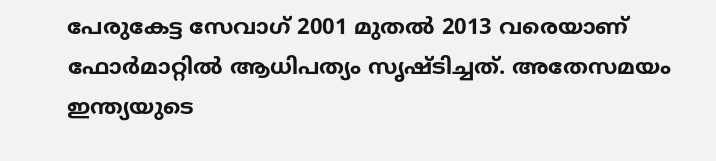പേരുകേട്ട സേവാഗ് 2001 മുതല്‍ 2013 വരെയാണ് ഫോര്‍മാറ്റില്‍ ആധിപത്യം സൃഷ്ടിച്ചത്. അതേസമയം ഇന്ത്യയുടെ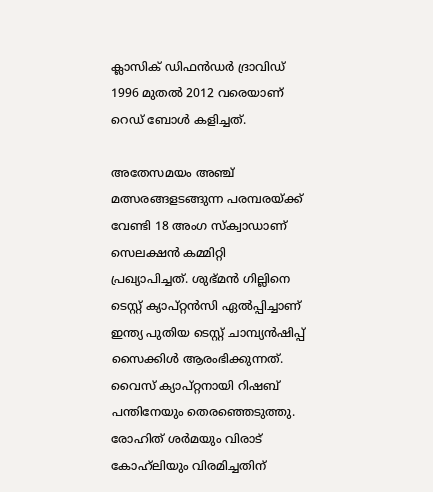ക്ലാസിക് ഡിഫന്‍ഡര്‍ ദ്രാവിഡ് 1996 മുതല്‍ 2012 വരെയാണ് റെഡ് ബോള്‍ കളിച്ചത്.

അതേസമയം അഞ്ച് മത്സരങ്ങളടങ്ങുന്ന പരമ്പരയ്ക്ക് വേണ്ടി 18 അംഗ സ്‌ക്വാഡാണ് സെലക്ഷന്‍ കമ്മിറ്റി പ്രഖ്യാപിച്ചത്. ശുഭ്മന്‍ ഗില്ലിനെ ടെസ്റ്റ് ക്യാപ്റ്റന്‍സി ഏല്‍പ്പിച്ചാണ് ഇന്ത്യ പുതിയ ടെസ്റ്റ് ചാമ്പ്യന്‍ഷിപ്പ് സൈക്കിള്‍ ആരംഭിക്കുന്നത്. വൈസ് ക്യാപ്റ്റനായി റിഷബ് പന്തിനേയും തെരഞ്ഞെടുത്തു. രോഹിത് ശര്‍മയും വിരാട് കോഹ്‌ലിയും വിരമിച്ചതിന്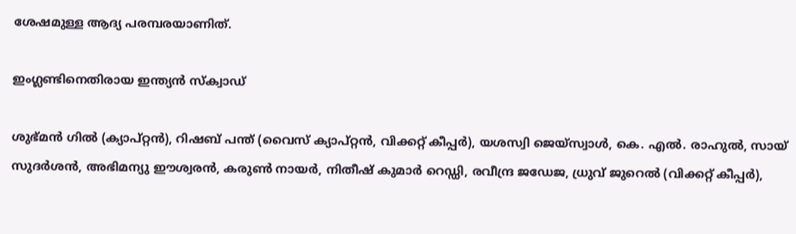ശേഷമുള്ള ആദ്യ പരമ്പരയാണിത്.

ഇംഗ്ലണ്ടിനെതിരായ ഇന്ത്യന്‍ സ്‌ക്വാഡ്

ശുഭ്മന്‍ ഗില്‍ (ക്യാപ്റ്റന്‍), റിഷബ് പന്ത് (വൈസ് ക്യാപ്റ്റന്‍, വിക്കറ്റ് കീപ്പര്‍), യശസ്വി ജെയ്സ്വാള്‍, കെ. എല്‍. രാഹുല്‍, സായ് സുദര്‍ശന്‍, അഭിമന്യു ഈശ്വരന്‍, കരുണ്‍ നായര്‍, നിതീഷ് കുമാര്‍ റെഡ്ഡി, രവീന്ദ്ര ജഡേജ, ധ്രുവ് ജുറെല്‍ (വിക്കറ്റ് കീപ്പര്‍),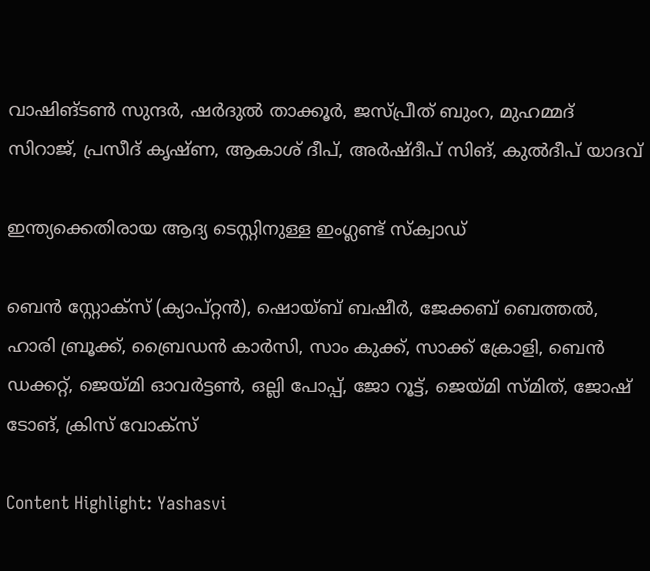വാഷിങ്ടണ്‍ സുന്ദര്‍, ഷര്‍ദുല്‍ താക്കൂര്‍, ജസ്പ്രീത് ബുംറ, മുഹമ്മദ് സിറാജ്, പ്രസീദ് കൃഷ്ണ, ആകാശ് ദീപ്, അര്‍ഷ്ദീപ് സിങ്, കുല്‍ദീപ് യാദവ്

ഇന്ത്യക്കെതിരായ ആദ്യ ടെസ്റ്റിനുള്ള ഇംഗ്ലണ്ട് സ്‌ക്വാഡ്

ബെന്‍ സ്റ്റോക്സ് (ക്യാപ്റ്റന്‍), ഷൊയ്ബ് ബഷീര്‍, ജേക്കബ് ബെത്തല്‍, ഹാരി ബ്രൂക്ക്, ബ്രൈഡന്‍ കാര്‍സി, സാം കുക്ക്, സാക്ക് ക്രോളി, ബെന്‍ ഡക്കറ്റ്, ജെയ്മി ഓവര്‍ട്ടണ്‍, ഒല്ലി പോപ്പ്, ജോ റൂട്ട്, ജെയ്മി സ്മിത്, ജോഷ് ടോങ്, ക്രിസ് വോക്സ്

Content Highlight: Yashasvi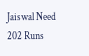Jaiswal Need 202 Runs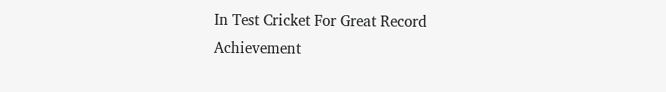In Test Cricket For Great Record Achievement